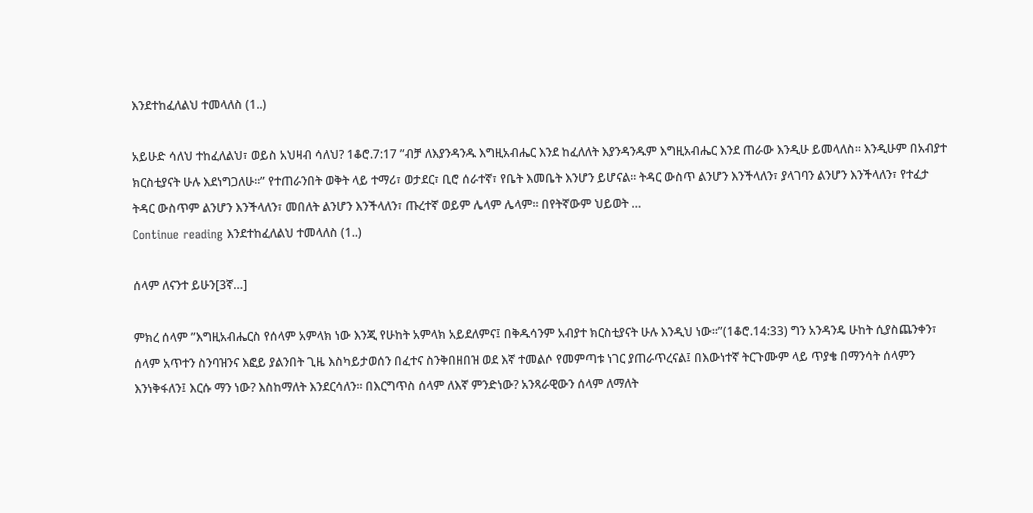እንደተከፈለልህ ተመላለስ (1..)

አይሁድ ሳለህ ተከፈለልህ፣ ወይስ አህዛብ ሳለህ? 1ቆሮ.7:17 ”ብቻ ለእያንዳንዱ እግዚአብሔር እንደ ከፈለለት እያንዳንዱም እግዚአብሔር እንደ ጠራው እንዲሁ ይመላለስ። እንዲሁም በአብያተ ክርስቲያናት ሁሉ እደነግጋለሁ።” የተጠራንበት ወቅት ላይ ተማሪ፣ ወታደር፣ ቢሮ ሰራተኛ፣ የቤት እመቤት እንሆን ይሆናል፡፡ ትዳር ውስጥ ልንሆን እንችላለን፣ ያላገባን ልንሆን እንችላለን፣ የተፈታ ትዳር ውስጥም ልንሆን እንችላለን፣ መበለት ልንሆን እንችላለን፣ ጡረተኛ ወይም ሌላም ሌላም፡፡ በየትኛውም ህይወት …
Continue reading እንደተከፈለልህ ተመላለስ (1..)

ሰላም ለናንተ ይሁን[3ኛ…]

ምክረ ሰላም ”እግዚአብሔርስ የሰላም አምላክ ነው እንጂ የሁከት አምላክ አይደለምና፤ በቅዱሳንም አብያተ ክርስቲያናት ሁሉ እንዲህ ነው።”(1ቆሮ.14:33) ግን አንዳንዴ ሁከት ሲያስጨንቀን፣ ሰላም አጥተን ስንባዝንና እፎይ ያልንበት ጊዜ እስካይታወሰን በፈተና ስንቅበዘበዝ ወደ እኛ ተመልሶ የመምጣቱ ነገር ያጠራጥረናል፤ በእውነተኛ ትርጉሙም ላይ ጥያቄ በማንሳት ሰላምን እንነቅፋለን፤ እርሱ ማን ነው? እስከማለት እንደርሳለን፡፡ በእርግጥስ ሰላም ለእኛ ምንድነው? አንጻራዊውን ሰላም ለማለት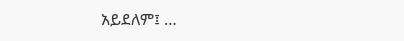አይደለም፤ …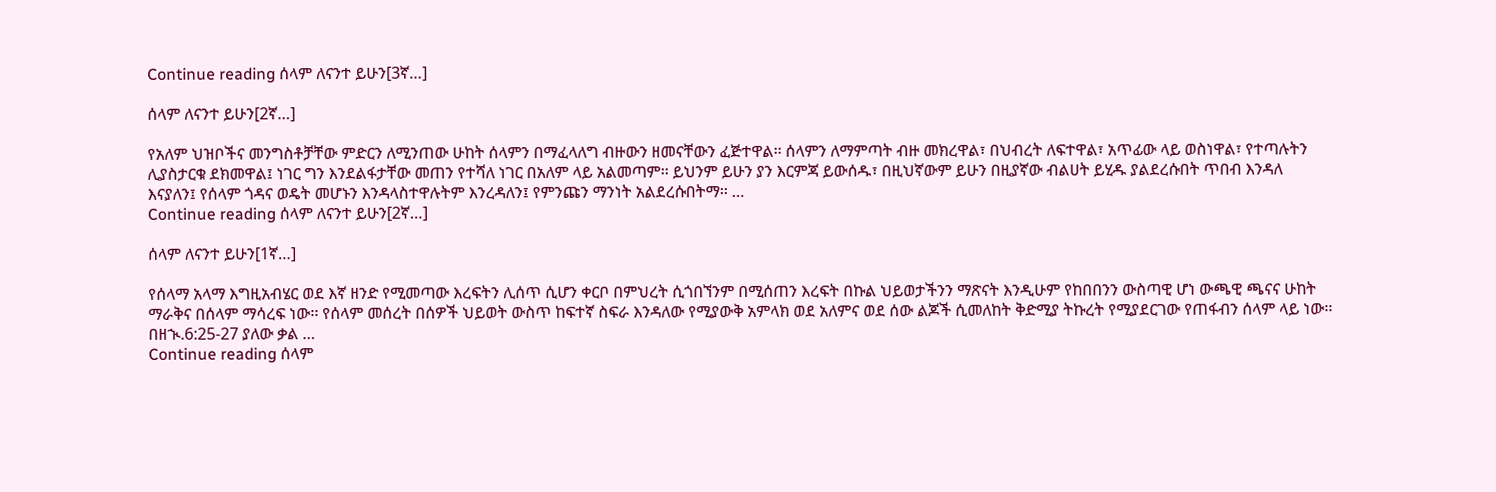Continue reading ሰላም ለናንተ ይሁን[3ኛ…]

ሰላም ለናንተ ይሁን[2ኛ…]

የአለም ህዝቦችና መንግስቶቻቸው ምድርን ለሚንጠው ሁከት ሰላምን በማፈላለግ ብዙውን ዘመናቸውን ፈጅተዋል፡፡ ሰላምን ለማምጣት ብዙ መክረዋል፣ በህብረት ለፍተዋል፣ አጥፊው ላይ ወስነዋል፣ የተጣሉትን ሊያስታርቁ ደክመዋል፤ ነገር ግን እንደልፋታቸው መጠን የተሻለ ነገር በአለም ላይ አልመጣም፡፡ ይህንም ይሁን ያን እርምጃ ይውሰዱ፣ በዚህኛውም ይሁን በዚያኛው ብልሀት ይሂዱ ያልደረሱበት ጥበብ እንዳለ እናያለን፤ የሰላም ጎዳና ወዴት መሆኑን እንዳላስተዋሉትም እንረዳለን፤ የምንጩን ማንነት አልደረሱበትማ፡፡ …
Continue reading ሰላም ለናንተ ይሁን[2ኛ…]

ሰላም ለናንተ ይሁን[1ኛ…]

የሰላማ አላማ እግዚአብሄር ወደ እኛ ዘንድ የሚመጣው እረፍትን ሊሰጥ ሲሆን ቀርቦ በምህረት ሲጎበኘንም በሚሰጠን እረፍት በኩል ህይወታችንን ማጽናት እንዲሁም የከበበንን ውስጣዊ ሆነ ውጫዊ ጫናና ሁከት ማራቅና በሰላም ማሳረፍ ነው፡፡ የሰላም መሰረት በሰዎች ህይወት ውስጥ ከፍተኛ ስፍራ እንዳለው የሚያውቅ አምላክ ወደ አለምና ወደ ሰው ልጆች ሲመለከት ቅድሚያ ትኩረት የሚያደርገው የጠፋብን ሰላም ላይ ነው፡፡ በዘኊ.6:25-27 ያለው ቃል …
Continue reading ሰላም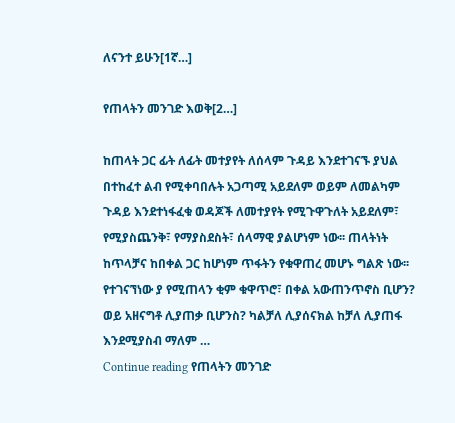ለናንተ ይሁን[1ኛ…]

የጠላትን መንገድ እወቅ[2…]

ከጠላት ጋር ፊት ለፊት መተያየት ለሰላም ጉዳይ እንደተገናኙ ያህል በተከፈተ ልብ የሚቀባበሉት አጋጣሚ አይደለም ወይም ለመልካም ጉዳይ እንደተነፋፈቁ ወዳጆች ለመተያየት የሚጉዋጉለት አይደለም፣ የሚያስጨንቅ፣ የማያስደስት፣ ሰላማዊ ያልሆነም ነው፡፡ ጠላትነት ከጥላቻና ከበቀል ጋር ከሆነም ጥፋትን የቁዋጠረ መሆኑ ግልጽ ነው፡፡ የተገናኘነው ያ የሚጠላን ቂም ቁዋጥሮ፣ በቀል አውጠንጥኖስ ቢሆን? ወይ አዘናግቶ ሊያጠቃ ቢሆንስ? ካልቻለ ሊያሰናክል ከቻለ ሊያጠፋ እንደሚያስብ ማለም …
Continue reading የጠላትን መንገድ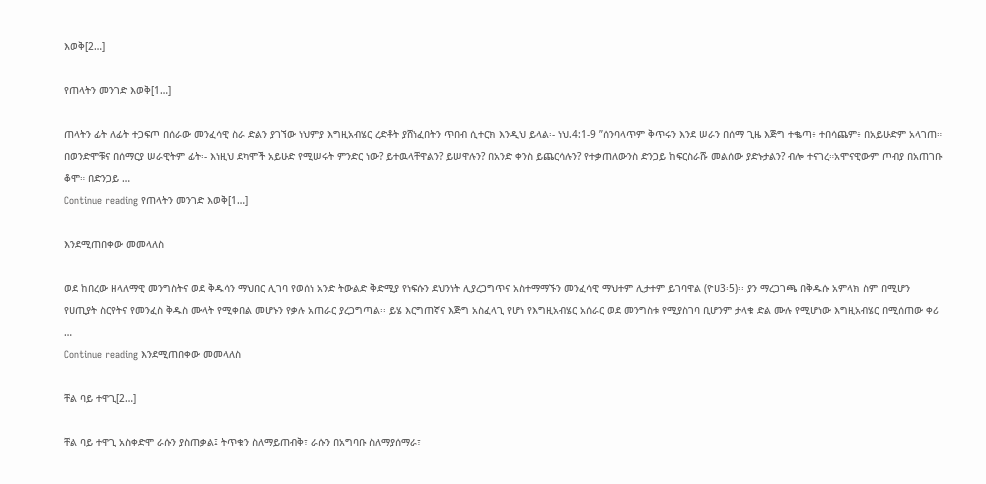እወቅ[2…]

የጠላትን መንገድ እወቅ[1…]

ጠላትን ፊት ለፊት ተጋፍጦ በሰራው መንፈሳዊ ስራ ድልን ያገኘው ነህምያ እግዚአብሄር ረድቶት ያሸነፈበትን ጥበብ ሲተርክ እንዲህ ይላል፡- ነህ.4:1-9 ”ሰንባላጥም ቅጥሩን እንደ ሠራን በሰማ ጊዜ እጅግ ተቈጣ፥ ተበሳጨም፥ በአይሁድም አላገጠ። በወንድሞቹና በሰማርያ ሠራዊትም ፊት፡- እነዚህ ደካሞች አይሁድ የሚሠሩት ምንድር ነው? ይተዉላቸዋልን? ይሠዋሉን? በአንድ ቀንስ ይጨርሳሉን? የተቃጠለውንስ ድንጋይ ከፍርስራሹ መልሰው ያድኑታልን? ብሎ ተናገረ።አሞናዊውም ጦብያ በአጠገቡ ቆሞ። በድንጋይ …
Continue reading የጠላትን መንገድ እወቅ[1…]

እንደሚጠበቀው መመላለስ

ወደ ከበረው ዘላለማዊ መንግስትና ወደ ቅዱሳን ማህበር ሊገባ የወሰነ አንድ ትውልድ ቅድሚያ የነፍሱን ደህንነት ሊያረጋግጥና አስተማማኙን መንፈሳዊ ማህተም ሊታተም ይገባዋል (ዮሀ3፡5)፡፡ ያን ማረጋገጫ በቅዱሱ አምላክ ስም በሚሆን የሀጢያት ስርየትና የመንፈስ ቅዱስ ሙላት የሚቀበል መሆኑን የቃሉ አጠራር ያረጋግጣል፡፡ ይሄ እርግጠኛና እጅግ አስፈላጊ የሆነ የእግዚአብሄር አሰራር ወደ መንግስቱ የሚያስገባ ቢሆንም ታላቁ ድል ሙሉ የሚሆነው እግዚአብሄር በሚሰጠው ቀሪ …
Continue reading እንደሚጠበቀው መመላለስ

ቸል ባይ ተዋጊ[2…]

ቸል ባይ ተዋጊ አስቀድሞ ራሱን ያስጠቃል፤ ትጥቁን ስለማይጠብቅ፣ ራሱን በአግባቡ ስለማያሰማራ፣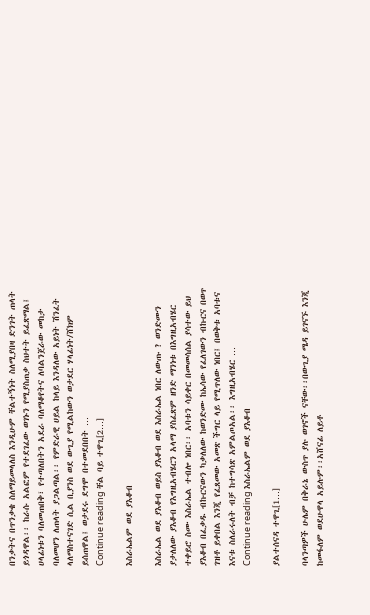በንቃትና በጥንቃቄ ስለማይመላለስ እንዲሁም ቸልተኝነት ስለሚያበዛ ድንገት ጠላት ይጎዳዋል፡፡ ከራሱ አልፎም የተደገፈው ወገኑን የሚያስጠቃ ስህተት ይፈጽማል፤ ሀላፊነቱን ባለመጠበቅ፣ የተጣለበትን አደራ ባለማቆየትና ለባልንጀራው መከታ ባለመሆን ለጠላት ያጋልጣል፡፡ የምድራዊ ሀይል ከላይ እንዳለው አይነት ሽንፈት ላለማስተናገድ ሲል ቢያንስ ወደ ውጊያ የሚልከውን ወታደር ሃላፊነት/ሸክም ይሰጠዋል፤ ወታደሩ ደግሞ በተመደበበት …
Continue reading ቸል ባይ ተዋጊ[2…]

እስራኤልም ወደ ያእቆብ

እስራኤል ወደ ያእቆብ ወይስ ያእቆብ ወደ እስራኤል ነበር ለውጡ ? ወንድሙን ያታለለው ያእቆብ የእግዚአብሄርን አላማ ያስፈጽም ዘንድ ማንነቱ በእግዚአብሄር ተቀይሮ ስሙ እስራኤል ተብሎ ነበር፡፡ አባቱን ሳይቀር በመመሳሰል ያሳተው ይህ ያእቆብ በፈቃዱ ብኩርናውን ካቃለለው ከወንድሙ ከኤሳው የፈለገውን ብኩርና በወጥ ገዝቶ ይቀበል እንጂ የፈጸመው አመጽ ችግር ላይ የሚጥለው ነበር፤ በወቅቱ አባቱና እናቱ ስለራሩለት ብቻ ከተግሳጽ አምልጦአል፡፡ እግዚአብሄር …
Continue reading እስራኤልም ወደ ያእቆብ

ያልተሰናዳ ተዋጊ[1…]

ባላንጣዎች ሁሌም በቅራኔ ውስጥ ያሉ ወገኖች ናቸው፡፡በውጊያ ሜዳ ይገናኙ እንጂ ከመፋለም ወደሁዋላ አይሉም፡፡አሸናፊ ለይቶ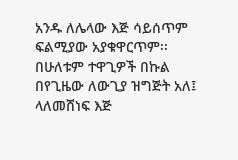አንዱ ለሌላው እጅ ሳይሰጥም ፍልሚያው አያቁዋርጥም፡፡ በሁለቱም ተዋጊዎች በኩል በየጊዜው ለውጊያ ዝግጅት አለ፤ ላለመሸነፍ እጅ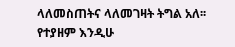ላለመስጠትና ላለመገዛት ትግል አለ፡፡የተያዘም እንዲሁ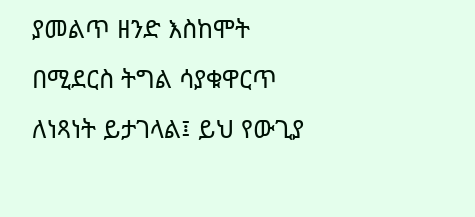ያመልጥ ዘንድ እስከሞት በሚደርስ ትግል ሳያቁዋርጥ ለነጻነት ይታገላል፤ ይህ የውጊያ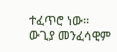ተፈጥሮ ነው፡፡ ውጊያ መንፈሳዊም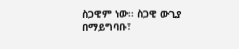ስጋዊም ነው፡፡ ስጋዊ ውጊያ በማይግባቡ፣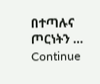በተጣሉና ጦርነትን …
Continue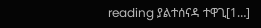reading ያልተሰናዳ ተዋጊ[1…]